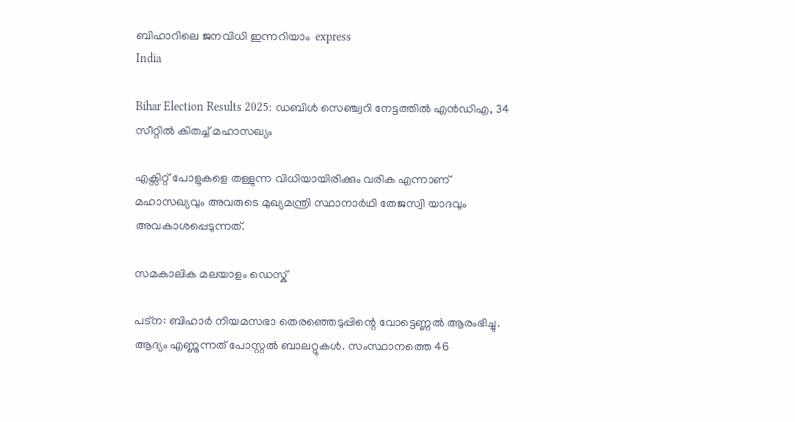ബിഹാറിലെ ജനവിധി ഇന്നറിയാം  express
India

Bihar Election Results 2025: ഡബിള്‍ സെഞ്ച്വറി നേട്ടത്തില്‍ എന്‍ഡിഎ, 34 സീറ്റില്‍ കിതച്ച് മഹാസഖ്യം

എക്സിറ്റ് പോളുകളെ തള്ളുന്ന വിധിയായിരിക്കും വരിക എന്നാണ് മഹാസഖ്യവും അവരുടെ മുഖ്യമന്ത്രി സ്ഥാനാര്‍ഥി തേജസ്വി യാദവും അവകാശപ്പെടുന്നത്.

സമകാലിക മലയാളം ഡെസ്ക്

പട്‌ന: ബിഹാര്‍ നിയമസഭാ തെരഞ്ഞെടുപ്പിന്റെ വോട്ടെണ്ണല്‍ ആരംഭിച്ചു. ആദ്യം എണ്ണുന്നത് പോസ്റ്റല്‍ ബാലറ്റുകള്‍. സംസ്ഥാനത്തെ 46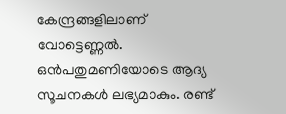കേന്ദ്രങ്ങളിലാണ് വോട്ടെണ്ണല്‍. ഒന്‍പതുമണിയോടെ ആദ്യ സൂചനകള്‍ ലഭ്യമാകും. രണ്ട്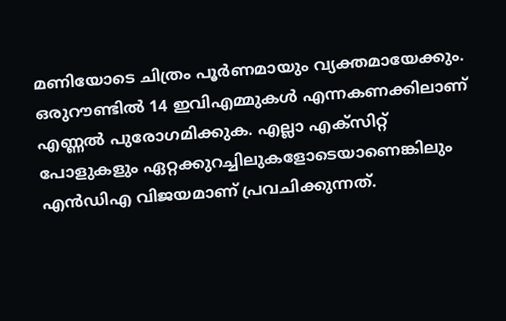മണിയോടെ ചിത്രം പൂര്‍ണമായും വ്യക്തമായേക്കും. ഒരുറൗണ്ടില്‍ 14 ഇവിഎമ്മുകള്‍ എന്നകണക്കിലാണ് എണ്ണല്‍ പുരോഗമിക്കുക. എല്ലാ എക്സിറ്റ് പോളുകളും ഏറ്റക്കുറച്ചിലുകളോടെയാണെങ്കിലും എന്‍ഡിഎ വിജയമാണ് പ്രവചിക്കുന്നത്.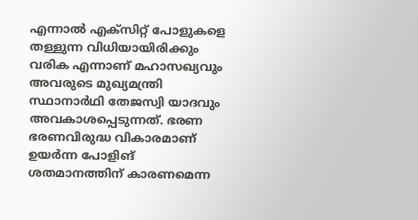എന്നാല്‍ എക്സിറ്റ് പോളുകളെ തള്ളുന്ന വിധിയായിരിക്കും വരിക എന്നാണ് മഹാസഖ്യവും അവരുടെ മുഖ്യമന്ത്രി സ്ഥാനാര്‍ഥി തേജസ്വി യാദവും അവകാശപ്പെടുന്നത്. ഭരണ ഭരണവിരുദ്ധ വികാരമാണ് ഉയര്‍ന്ന പോളിങ് ശതമാനത്തിന് കാരണമെന്ന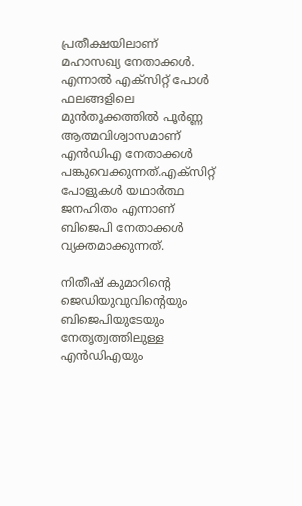പ്രതീക്ഷയിലാണ് മഹാസഖ്യ നേതാക്കള്‍. എന്നാല്‍ എക്‌സിറ്റ് പോള്‍ ഫലങ്ങളിലെ മുന്‍തൂക്കത്തില്‍ പൂര്‍ണ്ണ ആത്മവിശ്വാസമാണ് എന്‍ഡിഎ നേതാക്കള്‍ പങ്കുവെക്കുന്നത്.എക്‌സിറ്റ് പോളുകള്‍ യഥാര്‍ത്ഥ ജനഹിതം എന്നാണ് ബിജെപി നേതാക്കള്‍ വ്യക്തമാക്കുന്നത്.

നിതീഷ് കുമാറിന്റെ ജെഡിയുവുവിന്റെയും ബിജെപിയുടേയും നേതൃത്വത്തിലുള്ള എന്‍ഡിഎയും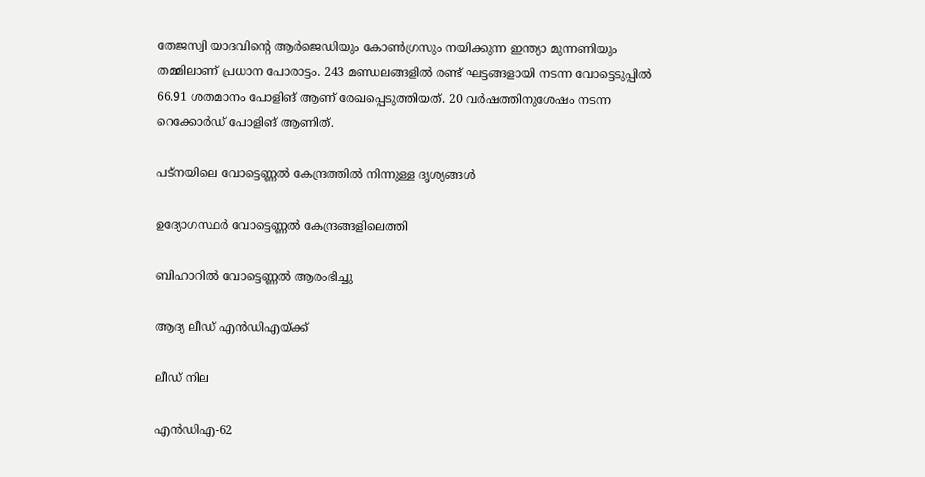തേജസ്വി യാദവിന്റെ ആര്‍ജെഡിയും കോണ്‍ഗ്രസും നയിക്കുന്ന ഇന്ത്യാ മുന്നണിയും തമ്മിലാണ് പ്രധാന പോരാട്ടം. 243 മണ്ഡലങ്ങളില്‍ രണ്ട് ഘട്ടങ്ങളായി നടന്ന വോട്ടെടുപ്പില്‍ 66.91 ശതമാനം പോളിങ് ആണ് രേഖപ്പെടുത്തിയത്. 20 വര്‍ഷത്തിനുശേഷം നടന്ന റെക്കോര്‍ഡ് പോളിങ് ആണിത്.

പട്‌നയിലെ വോട്ടെണ്ണല്‍ കേന്ദ്രത്തില്‍ നിന്നുള്ള ദൃശ്യങ്ങള്‍

ഉദ്യോഗസ്ഥർ വോട്ടെണ്ണൽ കേന്ദ്രങ്ങളിലെത്തി

ബിഹാറിൽ വോട്ടെണ്ണൽ ആരംഭിച്ചു

ആദ്യ ലീഡ് എന്‍ഡിഎയ്ക്ക്

ലീഡ് നില

എന്‍ഡിഎ-62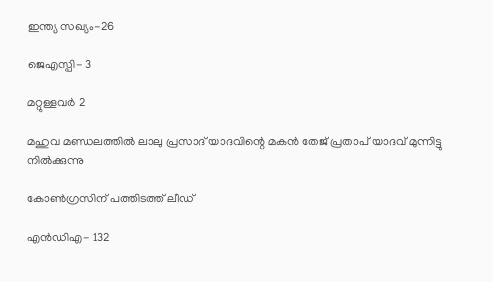ഇന്ത്യ സഖ്യം-26

ജെഎസ്പി- 3

മറ്റുള്ളവര്‍ 2

മഹുവ മണ്ഡലത്തിൽ ലാലു പ്രസാദ് യാദവിന്റെ മകൻ തേജ് പ്രതാപ് യാദവ് മുന്നിട്ടു നിൽക്കുന്നു

കോണ്‍ഗ്രസിന് പത്തിടത്ത് ലീഡ്

എന്‍ഡിഎ- 132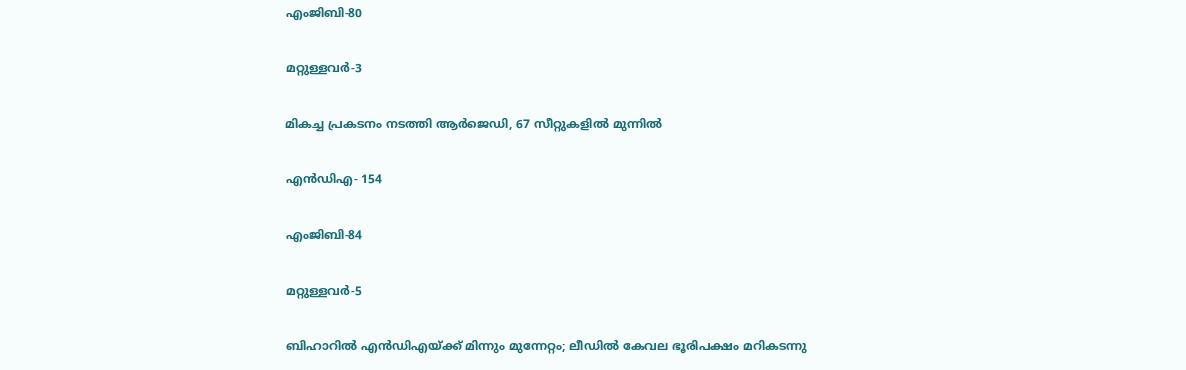എംജിബി-80

മറ്റുള്ളവര്‍-3

മികച്ച പ്രകടനം നടത്തി ആര്‍ജെഡി, 67 സീറ്റുകളില്‍ മുന്നില്‍

എന്‍ഡിഎ- 154

എംജിബി-84

മറ്റുള്ളവര്‍-5

ബിഹാറിൽ എൻഡിഎയ്ക്ക് മിന്നും മുന്നേറ്റം; ലീഡിൽ കേവല ഭൂരിപക്ഷം മറികടന്നു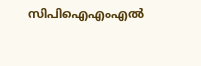സിപിഐഎംഎൽ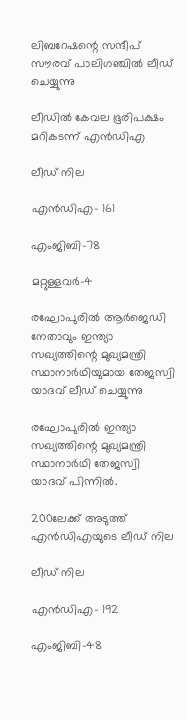ലിബറേഷന്റെ സന്ദീപ് സൗരവ് പാലിഗഞ്ചിൽ ലീഡ് ചെയ്യുന്നു

ലീഡിൽ കേവല ഭൂരിപക്ഷം മറികടന്ന് എൻഡിഎ

ലീഡ് നില

എന്‍ഡിഎ- 161

എംജിബി-78

മറ്റുള്ളവര്‍-4

രഘോപുരിൽ ആർജെഡി നേതാവും ഇന്ത്യാ സഖ്യത്തിന്റെ മുഖ്യമന്ത്രി സ്ഥാനാർഥിയുമായ തേജസ്വി യാദവ് ലീഡ് ചെയ്യുന്നു

രഘോപുരിൽ ഇന്ത്യാ സഖ്യത്തിന്റെ മുഖ്യമന്ത്രി സ്ഥാനാർഥി തേജസ്വി യാദവ് പിന്നിൽ.

200ലേക്ക് അടുത്ത് എന്‍ഡിഎയുടെ ലീഡ് നില

ലീഡ് നില

എന്‍ഡിഎ- 192

എംജിബി-48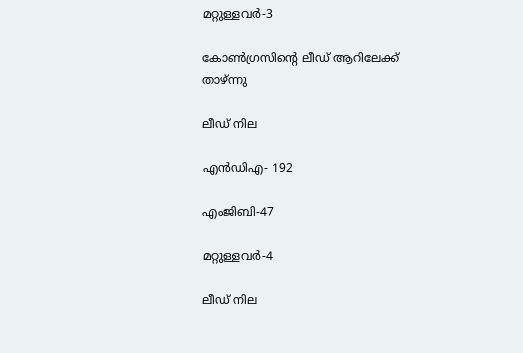മറ്റുള്ളവര്‍-3

കോണ്‍ഗ്രസിന്റെ ലീഡ് ആറിലേക്ക് താഴ്ന്നു

ലീഡ് നില

എന്‍ഡിഎ- 192

എംജിബി-47

മറ്റുള്ളവര്‍-4

ലീഡ് നില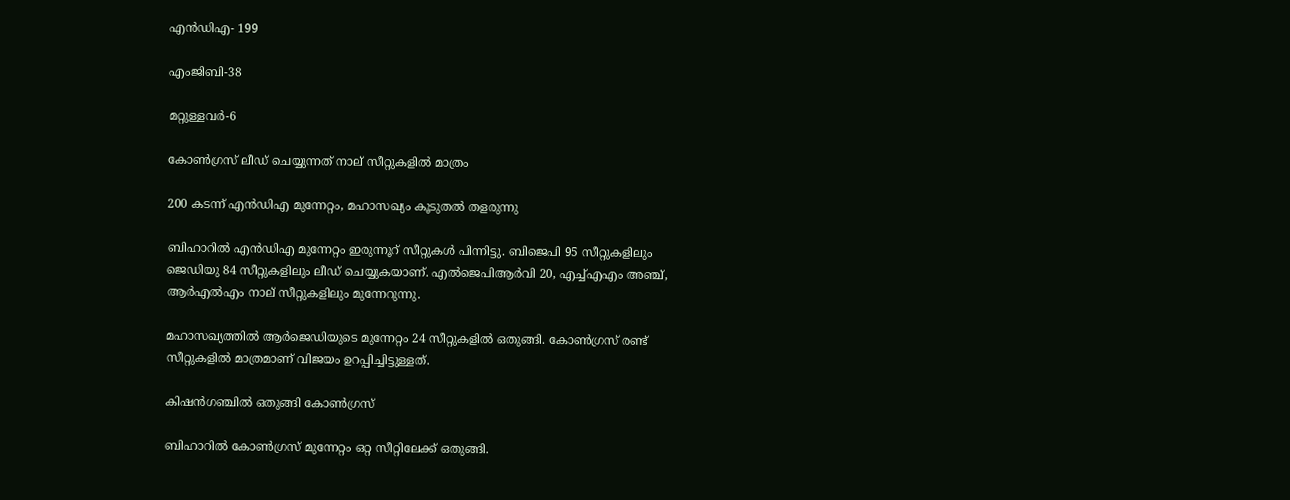എന്‍ഡിഎ- 199

എംജിബി-38

മറ്റുള്ളവര്‍-6

കോണ്‍ഗ്രസ് ലീഡ് ചെയ്യുന്നത് നാല് സീറ്റുകളില്‍ മാത്രം

200 കടന്ന് എന്‍ഡിഎ മുന്നേറ്റം, മഹാസഖ്യം കൂടുതല്‍ തളരുന്നു

ബിഹാറില്‍ എന്‍ഡിഎ മുന്നേറ്റം ഇരുന്നൂറ് സീറ്റുകള്‍ പിന്നിട്ടു. ബിജെപി 95 സീറ്റുകളിലും ജെഡിയു 84 സീറ്റുകളിലും ലീഡ് ചെയ്യുകയാണ്. എല്‍ജെപിആര്‍വി 20, എച്ച്എഎം അഞ്ച്, ആര്‍എല്‍എം നാല് സീറ്റുകളിലും മുന്നേറുന്നു.

മഹാസഖ്യത്തില്‍ ആര്‍ജെഡിയുടെ മുന്നേറ്റം 24 സീറ്റുകളില്‍ ഒതുങ്ങി. കോണ്‍ഗ്രസ് രണ്ട് സീറ്റുകളില്‍ മാത്രമാണ് വിജയം ഉറപ്പിച്ചിട്ടുള്ളത്.

കിഷന്‍ഗഞ്ചില്‍ ഒതുങ്ങി കോണ്‍ഗ്രസ്

ബിഹാറില്‍ കോണ്‍ഗ്രസ് മുന്നേറ്റം ഒറ്റ സീറ്റിലേക്ക് ഒതുങ്ങി.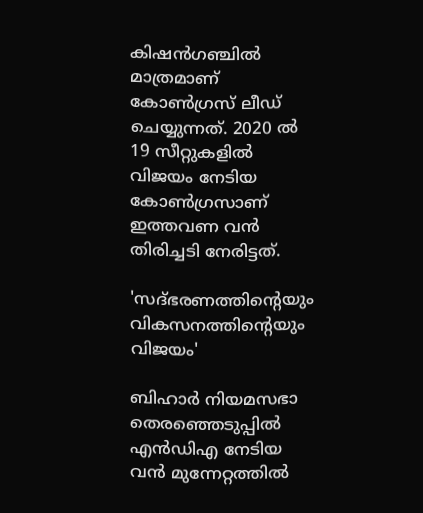കിഷന്‍ഗഞ്ചില്‍ മാത്രമാണ് കോണ്‍ഗ്രസ് ലീഡ് ചെയ്യുന്നത്. 2020 ല്‍ 19 സീറ്റുകളില്‍ വിജയം നേടിയ കോണ്‍ഗ്രസാണ് ഇത്തവണ വന്‍ തിരിച്ചടി നേരിട്ടത്.

'സദ്ഭരണത്തിന്റെയും വികസനത്തിന്റെയും വിജയം'

ബിഹാര്‍ നിയമസഭാ തെരഞ്ഞെടുപ്പില്‍ എന്‍ഡിഎ നേടിയ വന്‍ മുന്നേറ്റത്തില്‍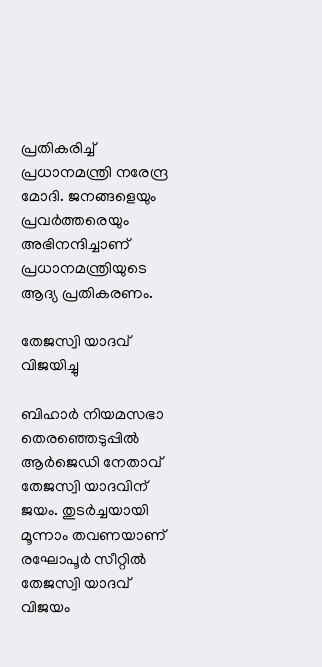പ്രതികരിച്ച് പ്രധാനമന്ത്രി നരേന്ദ്ര മോദി. ജനങ്ങളെയും പ്രവര്‍ത്തരെയും അഭിനന്ദിച്ചാണ് പ്രധാനമന്ത്രിയുടെ ആദ്യ പ്രതികരണം.

തേജസ്വി യാദവ് വിജയിച്ചു

ബിഹാര്‍ നിയമസഭാ തെരഞ്ഞെടുപ്പില്‍ ആര്‍ജെഡി നേതാവ് തേജസ്വി യാദവിന് ജയം. തുടര്‍ച്ചയായി മൂന്നാം തവണയാണ് രഘോപൂര്‍ സീറ്റില്‍ തേജസ്വി യാദവ് വിജയം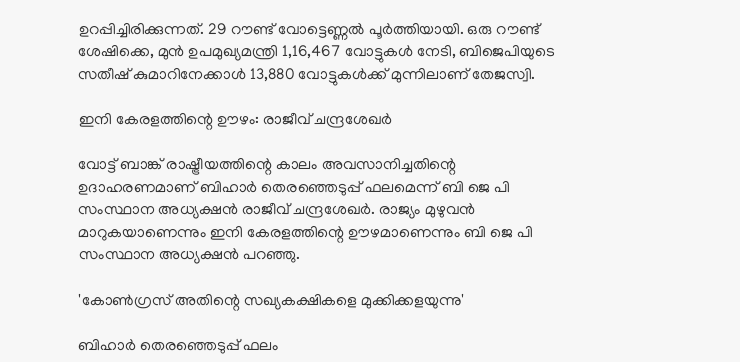ഉറപ്പിച്ചിരിക്കുന്നത്. 29 റൗണ്ട് വോട്ടെണ്ണല്‍ പൂര്‍ത്തിയായി. ഒരു റൗണ്ട് ശേഷിക്കെ, മുന്‍ ഉപമുഖ്യമന്ത്രി 1,16,467 വോട്ടുകള്‍ നേടി, ബിജെപിയുടെ സതീഷ് കുമാറിനേക്കാള്‍ 13,880 വോട്ടുകള്‍ക്ക് മുന്നിലാണ് തേജസ്വി.

ഇനി കേരളത്തിന്റെ ഊഴം: രാജീവ് ചന്ദ്രശേഖര്‍

വോട്ട് ബാങ്ക് രാഷ്ട്രീയത്തിന്റെ കാലം അവസാനിച്ചതിന്റെ ഉദാഹരണമാണ് ബിഹാര്‍ തെരഞ്ഞെടുപ്പ് ഫലമെന്ന് ബി ജെ പി സംസ്ഥാന അധ്യക്ഷന്‍ രാജീവ് ചന്ദ്രശേഖര്‍. രാജ്യം മുഴുവന്‍ മാറുകയാണെന്നും ഇനി കേരളത്തിന്റെ ഊഴമാണെന്നും ബി ജെ പി സംസ്ഥാന അധ്യക്ഷന്‍ പറഞ്ഞു.

'കോണ്‍ഗ്രസ് അതിന്റെ സഖ്യകക്ഷികളെ മുക്കിക്കളയുന്നു'

ബിഹാര്‍ തെരഞ്ഞെടുപ്പ് ഫലം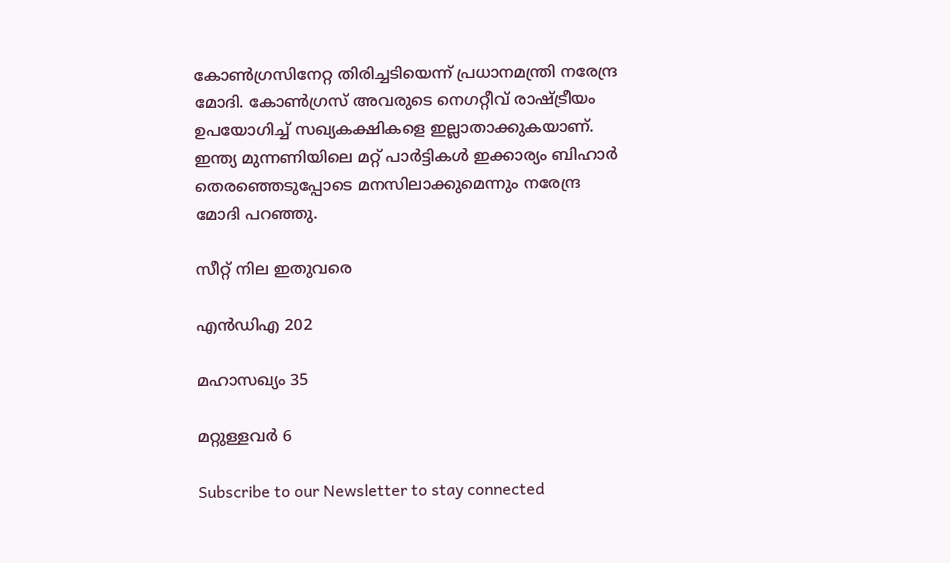കോണ്‍ഗ്രസിനേറ്റ തിരിച്ചടിയെന്ന് പ്രധാനമന്ത്രി നരേന്ദ്ര മോദി. കോണ്‍ഗ്രസ് അവരുടെ നെഗറ്റീവ് രാഷ്ട്രീയം ഉപയോഗിച്ച് സഖ്യകക്ഷികളെ ഇല്ലാതാക്കുകയാണ്. ഇന്ത്യ മുന്നണിയിലെ മറ്റ് പാര്‍ട്ടികള്‍ ഇക്കാര്യം ബിഹാര്‍ തെരഞ്ഞെടുപ്പോടെ മനസിലാക്കുമെന്നും നരേന്ദ്ര മോദി പറഞ്ഞു.

സീറ്റ് നില ഇതുവരെ

എന്‍ഡിഎ 202

മഹാസഖ്യം 35

മറ്റുള്ളവര്‍ 6

Subscribe to our Newsletter to stay connected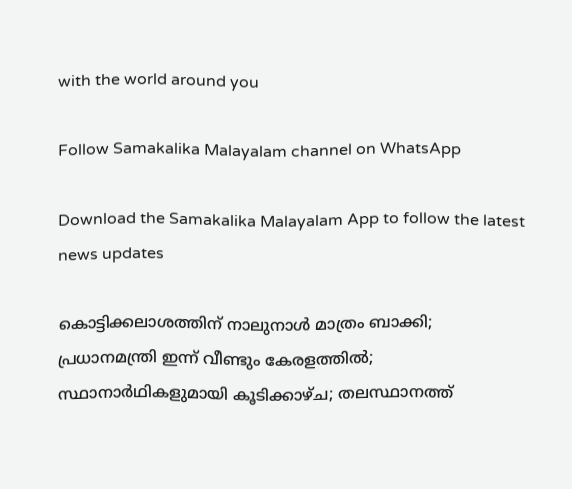with the world around you

Follow Samakalika Malayalam channel on WhatsApp

Download the Samakalika Malayalam App to follow the latest news updates

കൊട്ടിക്കലാശത്തിന് നാലുനാള്‍ മാത്രം ബാക്കി; പ്രധാനമന്ത്രി ഇന്ന് വീണ്ടും കേരളത്തില്‍; സ്ഥാനാര്‍ഥികളുമായി കൂടിക്കാഴ്ച; തലസ്ഥാനത്ത്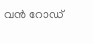വന്‍ റോഡ്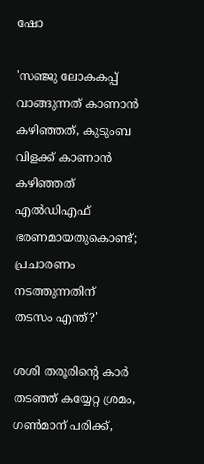ഷോ

'സഞ്ജു ലോകകപ്പ് വാങ്ങുന്നത് കാണാന്‍ കഴിഞ്ഞത്, കുടുംബ വിളക്ക് കാണാന്‍ കഴിഞ്ഞത് എല്‍ഡിഎഫ് ഭരണമായതുകൊണ്ട്; പ്രചാരണം നടത്തുന്നതിന് തടസം എന്ത്?'

ശശി തരൂരിന്റെ കാര്‍ തടഞ്ഞ് കയ്യേറ്റ ശ്രമം, ഗണ്‍മാന് പരിക്ക്,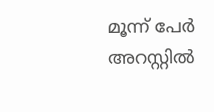മൂന്ന് പേര്‍ അറസ്റ്റില്‍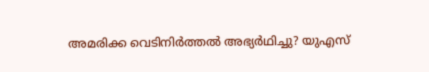അമരിക്ക വെടിനിര്‍ത്തല്‍ അഭ്യര്‍ഥിച്ചു? യുഎസ്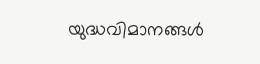യുദ്ധവിമാനങ്ങള്‍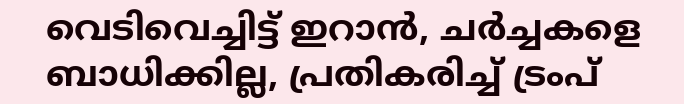വെടിവെച്ചിട്ട് ഇറാന്‍, ചര്‍ച്ചകളെ ബാധിക്കില്ല, പ്രതികരിച്ച് ട്രംപ്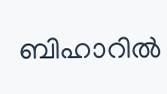ബിഹാറില്‍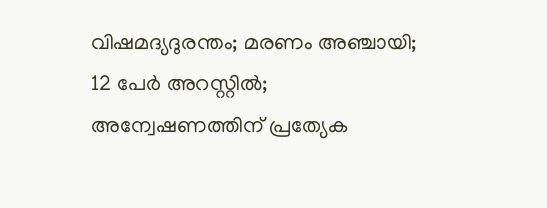വിഷമദ്യദുരന്തം; മരണം അഞ്ചായി; 12 പേര്‍ അറസ്റ്റില്‍; അന്വേഷണത്തിന് പ്രത്യേക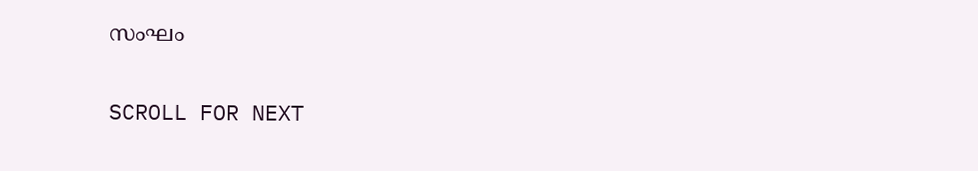സംഘം

SCROLL FOR NEXT